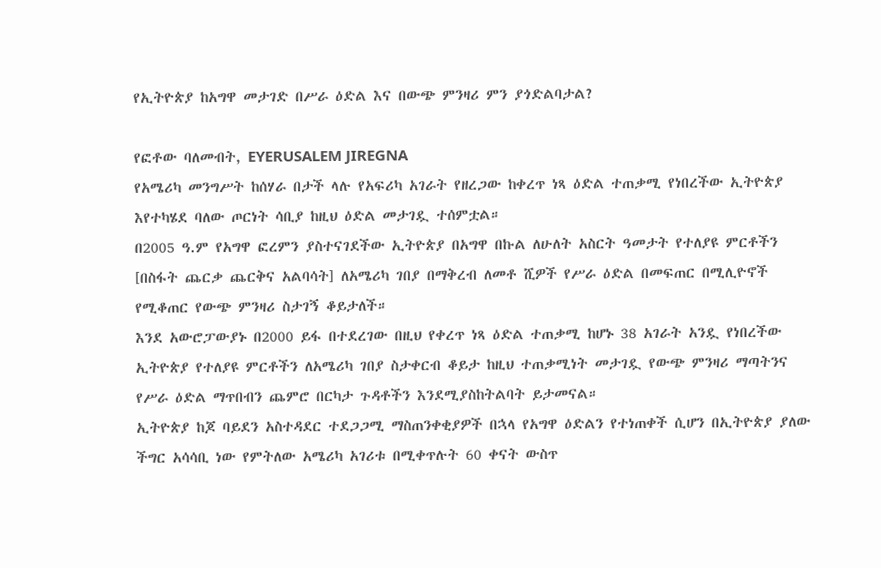የኢትዮጵያ ከአግዋ መታገድ በሥራ ዕድል እና በውጭ ምንዛሪ ምን ያጎድልባታል?

የፎቶው ባለመብት, EYERUSALEM JIREGNA
የአሜሪካ መንግሥት ከሰሃራ በታች ላሉ የአፍሪካ አገራት የዘረጋው ከቀረጥ ነጻ ዕድል ተጠቃሚ የነበረችው ኢትዮጵያ እየተካሄደ ባለው ጦርነት ሳቢያ ከዚህ ዕድል መታገዷ ተሰምቷል።
በ2005 ዓ.ም የአግዋ ፎረምን ያስተናገደችው ኢትዮጵያ በአግዋ በኩል ለሁለት አስርት ዓመታት የተለያዩ ምርቶችን [በስፋት ጨርቃ ጨርቅና አልባሳት] ለአሜሪካ ገበያ በማቅረብ ለመቶ ሺዎች የሥራ ዕድል በመፍጠር በሚሊዮኖች የሚቆጠር የውጭ ምንዛሪ ስታገኝ ቆይታለች።
እንደ አውሮፓውያኑ በ2000 ይፋ በተደረገው በዚህ የቀረጥ ነጻ ዕድል ተጠቃሚ ከሆኑ 38 አገራት አንዷ የነበረችው ኢትዮጵያ የተለያዩ ምርቶችን ለአሜሪካ ገበያ ስታቀርብ ቆይታ ከዚህ ተጠቃሚነት መታገዷ የውጭ ምንዛሪ ማጣትንና የሥራ ዕድል ማጥበብን ጨምሮ በርካታ ጉዳቶችን እንደሚያስከትልባት ይታመናል።
ኢትዮጵያ ከጆ ባይደን አስተዳደር ተደጋጋሚ ማስጠንቀቂያዎች በኋላ የአግዋ ዕድልን የተነጠቀች ሲሆን በኢትዮጵያ ያለው ችግር አሳሳቢ ነው የምትለው አሜሪካ አገሪቱ በሚቀጥሉት 60 ቀናት ውስጥ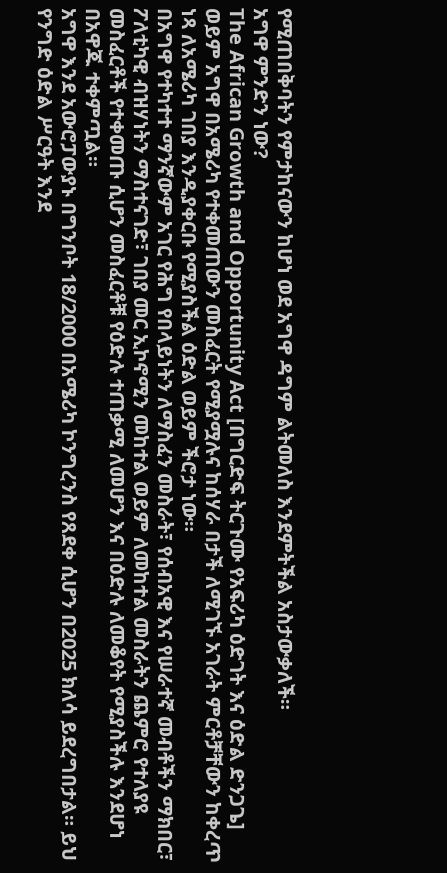የሚጠበቅባትን የምታከናውን ከሆነ ወደ አግዋ ዳግም ልትመለስ እንደምትችል አስታውቃለች።
አግዋ ምንድን ነው?
The African Growth and Opportunity Act [በግርድፍ ትርጉሙ የአፍሪካ ዕድገት እና ዕድል ድንጋጌ] ወይም አግዋ በአሜሪካ የተቀመጠውን መስፈርት የሚያሟሉና ከሰሃራ በታች ለሚገኙ አገራት ምርቶቻቸውን ከቀረጥ ነጻ ለአሜሪካ ገበያ እንዲያቀርቡ የሚያስችል ዕድል ወይም ችሮታ ነው።
በአግዋ የተካተተ ማንኛውም አገር የሕግ የበላይነትን ለማስፈን መስራት፣ የሰብአዊ እና የሠራተኛ መብቶችን ማክበር፣ ፖለቲካዊ ብዝሃነትን ማስተናገድ፣ ገበያ መር ኢኮኖሚን መከተል ወይም ለመከተል መስራትን ጨምሮ የተለያዩ መስፈርቶች የተቀመጡ ሲሆን መስፈርቶቹ የዕድሉ ተጠቃሚ ለመሆን እና በዕድሉ ለመቆየት የሚያስችሉ እንደሆነ በአዋጁ ተቀምጧል።
አግዋ እንደ አውሮፓውያኑ በግንቦት 18/2000 በአሜሪካ ኮንግረንስ የጸደቀ ሲሆን በ2025 ክለሳ ይደረግበታል። ይህ የንግድ ዕድል ሥርዓት እንደ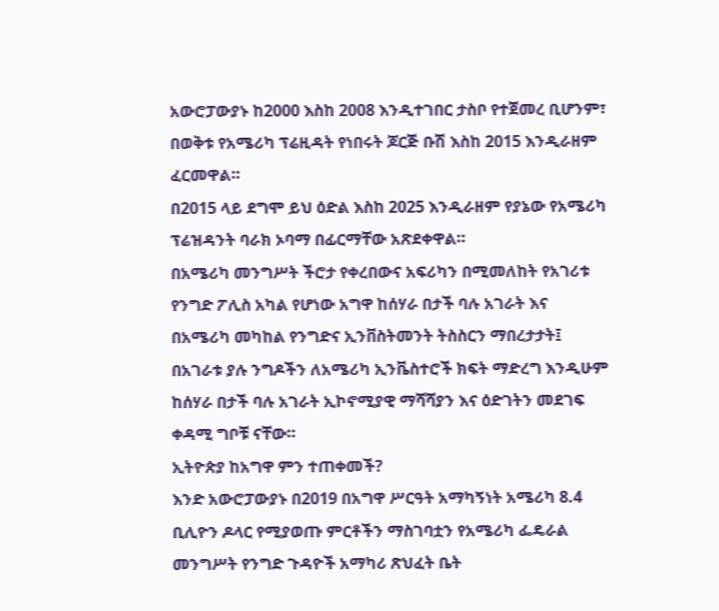አውሮፓውያኑ ከ2000 እስከ 2008 እንዲተገበር ታስቦ የተጀመረ ቢሆንም፣ በወቅቱ የአሜሪካ ፕሬዚዳት የነበሩት ጆርጅ ቡሽ እስከ 2015 እንዲራዘም ፈርመዋል።
በ2015 ላይ ደግሞ ይህ ዕድል እስከ 2025 እንዲራዘም የያኔው የአሜሪካ ፕሬዝዳንት ባራክ ኦባማ በፊርማቸው አጽደቀዋል።
በአሜሪካ መንግሥት ችሮታ የቀረበውና አፍሪካን በሚመለከት የአገሪቱ የንግድ ፖሊስ አካል የሆነው አግዋ ከሰሃራ በታች ባሉ አገራት እና በአሜሪካ መካከል የንግድና ኢንቨስትመንት ትስስርን ማበረታታት፤ በአገራቱ ያሉ ንግዶችን ለአሜሪካ ኢንቬስተሮች ክፍት ማድረግ እንዲሁም ከሰሃራ በታች ባሉ አገራት ኢኮኖሚያዊ ማሻሻያን እና ዕድገትን መደገፍ ቀዳሚ ግቦቹ ናቸው።
ኢትዮጵያ ከአግዋ ምን ተጠቀመች?
እንድ አውሮፓውያኑ በ2019 በአግዋ ሥርዓት አማካኝነት አሜሪካ 8.4 ቢሊዮን ዶላር የሚያወጡ ምርቶችን ማስገባቷን የአሜሪካ ፌዴራል መንግሥት የንግድ ጉዳዮች አማካሪ ጽህፈት ቤት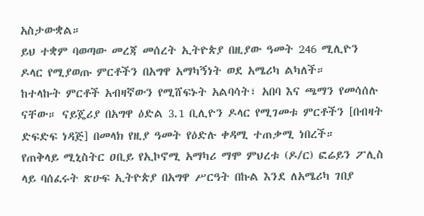አስታውቋል።
ይህ ተቋም ባወጣው መረጃ መሰረት ኢትዮጵያ በዚያው ዓመት 246 ሚሊዮን ዶላር የሚያወጡ ምርቶችን በአግዋ አማካኝነት ወደ አሜሪካ ልካለች።
ከተላኩት ምርቶች አብዛኛውን የሚሸፍኑት አልባሳት፣ አበባ እና ጫማን የመሳሰሉ ናቸው። ናይጄሪያ በአግዋ ዕድል 3.1 ቢሊዮን ዶላር የሚገመቱ ምርቶችን [በብዛት ድፍድፍ ነዳጅ] በመላክ የዚያ ዓመት የዕድሉ ቀዳሚ ተጠቃሚ ነበረች።
የጠቅላይ ሚኒስትር ዐቢይ የኢኮኖሚ አማካሪ ማሞ ምህረቱ (ዶ/ር) ፎሬይን ፖሊስ ላይ ባሰፈሩት ጽሁፍ ኢትዮጵያ በአግዋ ሥርዓት በኩል እንደ ለአሜሪካ ገበያ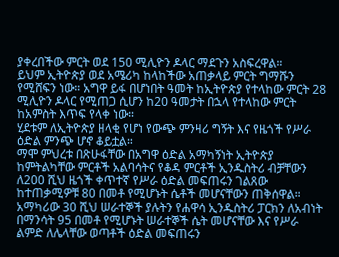ያቀረበችው ምርት ወደ 150 ሚሊዮን ዶላር ማደጉን አስፍረዋል።
ይህም ኢትዮጵያ ወደ አሜሪካ ከላከችው አጠቃላይ ምርት ግማሹን የሚሸፍን ነው። አግዋ ይፋ በሆነበት ዓመት ከኢትዮጵያ የተላከው ምርት 28 ሚሊዮን ዶላር የሚጠጋ ሲሆን ከ20 ዓመታት በኋላ የተላከው ምርት ከአምስት እጥፍ የላቀ ነው።
ሂደቱም ለኢትዮጵያ ዘላቂ የሆነ የውጭ ምንዛሪ ግኝት እና የዜጎች የሥራ ዕድል ምንጭ ሆኖ ቆይቷል።
ማሞ ምህረቱ በጽሁፋቸው በአግዋ ዕድል አማካኝነት ኢትዮጵያ ከምትልካቸው ምርቶች አልባሳትና የቆዳ ምርቶች ኢንዱስትሪ ብቻቸውን ለ200 ሺህ ዜጎች ቀጥተኛ የሥራ ዕድል መፍጠሩን ገልጸው ከተጠቃሚዎቹ 80 በመቶ የሚሆኑት ሴቶች መሆናቸውን ጠቅሰዋል።
አማካሪው 30 ሺህ ሠራተኞች ያሉትን የሐዋሳ ኢንዱስትሪ ፓርክን ለአብነት በማንሳት 95 በመቶ የሚሆኑት ሠራተኞች ሴት መሆናቸው እና የሥራ ልምድ ለሌላቸው ወጣቶች ዕድል መፍጠሩን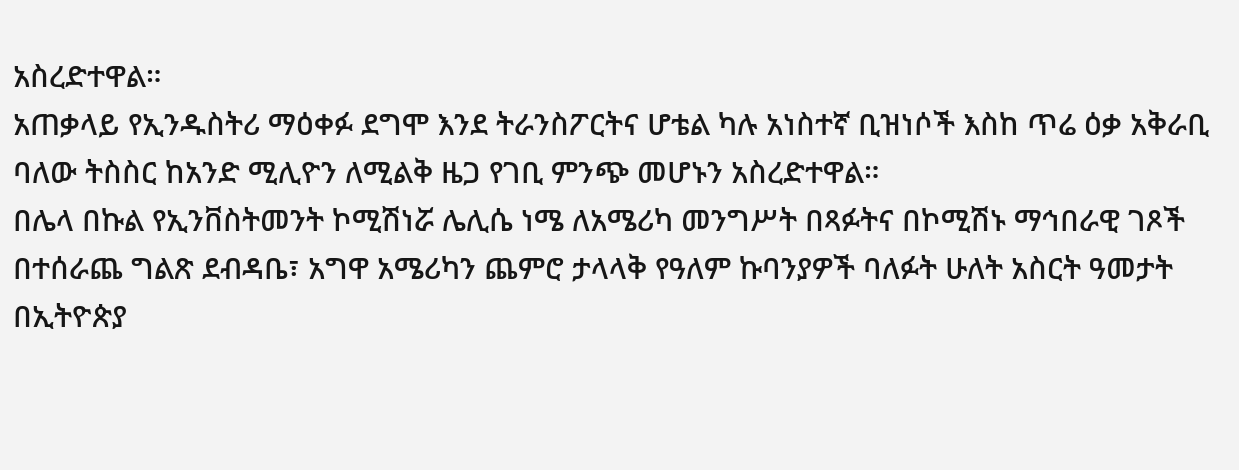አስረድተዋል።
አጠቃላይ የኢንዱስትሪ ማዕቀፉ ደግሞ እንደ ትራንስፖርትና ሆቴል ካሉ አነስተኛ ቢዝነሶች እስከ ጥሬ ዕቃ አቅራቢ ባለው ትስስር ከአንድ ሚሊዮን ለሚልቅ ዜጋ የገቢ ምንጭ መሆኑን አስረድተዋል።
በሌላ በኩል የኢንቨስትመንት ኮሚሽነሯ ሌሊሴ ነሜ ለአሜሪካ መንግሥት በጻፉትና በኮሚሽኑ ማኅበራዊ ገጾች በተሰራጨ ግልጽ ደብዳቤ፣ አግዋ አሜሪካን ጨምሮ ታላላቅ የዓለም ኩባንያዎች ባለፉት ሁለት አስርት ዓመታት በኢትዮጵያ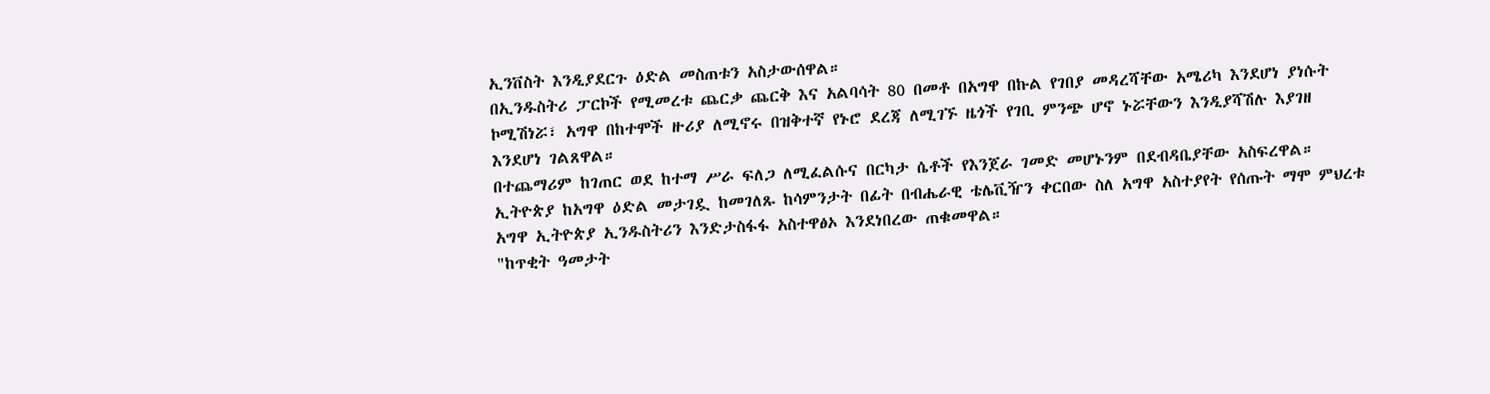ኢንቨስት እንዲያደርጉ ዕድል መስጠቱን አስታውሰዋል።
በኢንዱስትሪ ፓርኮች የሚመረቱ ጨርቃ ጨርቅ እና አልባሳት 80 በመቶ በአግዋ በኩል የገበያ መዳረሻቸው አሜሪካ እንደሆነ ያነሱት ኮሚሽነሯ፣ አግዋ በከተሞች ዙሪያ ለሚኖሩ በዝቅተኛ የኑሮ ደረጃ ለሚገኙ ዜጎች የገቢ ምንጭ ሆኖ ኑሯቸውን እንዲያሻሽሉ እያገዘ እንደሆነ ገልጸዋል።
በተጨማሪም ከገጠር ወደ ከተማ ሥራ ፍለጋ ለሚፈልሱና በርካታ ሴቶች የእንጀራ ገመድ መሆኑንም በደብዳቤያቸው አስፍረዋል።
ኢትዮጵያ ከአግዋ ዕድል መታገዷ ከመገለጹ ከሳምንታት በፊት በብሔራዊ ቴሌቪዥን ቀርበው ስለ አግዋ አስተያየት የሰጡት ማሞ ምህረቱ አግዋ ኢትዮጵያ ኢንዱስትሪን እንድታስፋፋ አስተዋፅኦ እንደነበረው ጠቁመዋል።
"ከጥቂት ዓመታት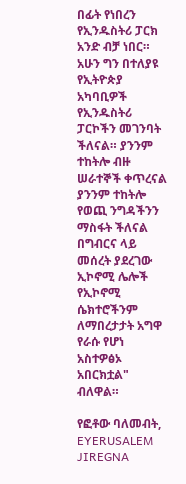በፊት የነበረን የኢንዱስትሪ ፓርክ አንድ ብቻ ነበር። አሁን ግን በተለያዩ የኢትዮጵያ አካባቢዎች የኢንዱስትሪ ፓርኮችን መገንባት ችለናል። ያንንም ተከትሎ ብዙ ሠራተኞች ቀጥረናል ያንንም ተከትሎ የወጪ ንግዳችንን ማስፋት ችለናል በግብርና ላይ መሰረት ያደረገው ኢኮኖሚ ሌሎች የኢኮኖሚ ሴክተሮችንም ለማበረታታት አግዋ የራሱ የሆነ አስተዎፅኦ አበርክቷል" ብለዋል።

የፎቶው ባለመብት, EYERUSALEM JIREGNA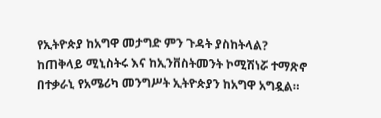የኢትዮጵያ ከአግዋ መታግድ ምን ጉዳት ያስከትላል?
ከጠቅላይ ሚኒስትሩ እና ከኢንቨስትመንት ኮሚሽነሯ ተማጽኖ በተቃራኒ የአሜሪካ መንግሥት ኢትዮጵያን ከአግዋ አግዷል።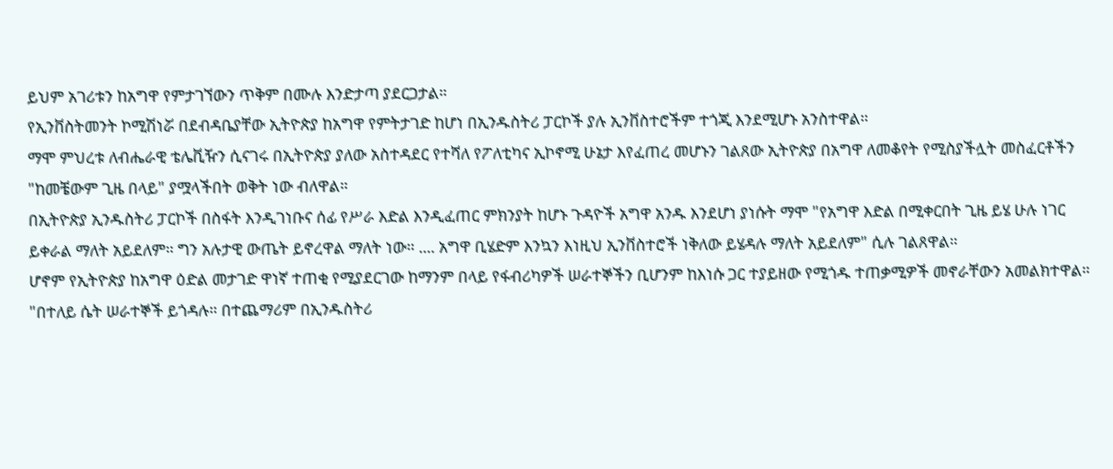ይህም አገሪቱን ከአግዋ የምታገኘውን ጥቅም በሙሉ እንድታጣ ያደርጋታል።
የኢንቨስትመንት ኮሚሽነሯ በደብዳቤያቸው ኢትዮጵያ ከአግዋ የምትታገድ ከሆነ በኢንዱስትሪ ፓርኮች ያሉ ኢንቨስተሮችም ተጎጂ እንደሚሆኑ አንስተዋል።
ማሞ ምህረቱ ለብሔራዊ ቴሌቪዥን ሲናገሩ በኢትዮጵያ ያለው አስተዳደር የተሻለ የፖለቲካና ኢኮኖሚ ሁኔታ እየፈጠረ መሆኑን ገልጸው ኢትዮጵያ በአግዋ ለመቆየት የሚስያችሏት መስፈርቶችን "ከመቼውም ጊዜ በላይ" ያሟላችበት ወቅት ነው ብለዋል።
በኢትዮጵያ ኢንዱስትሪ ፓርኮች በስፋት እንዲገነቡና ሰፊ የሥራ እድል እንዲፈጠር ምክንያት ከሆኑ ጉዳዮች አግዋ አንዱ እንደሆነ ያነሱት ማሞ "የአግዋ እድል በሚቀርበት ጊዜ ይሄ ሁሉ ነገር ይቀራል ማለት አይደለም። ግን አሉታዊ ውጤት ይኖረዋል ማለት ነው። .... አግዋ ቢሄድም እንኳን እነዚህ ኢንቨስተሮች ነቅለው ይሄዳሉ ማለት አይደለም" ሲሉ ገልጸዋል።
ሆኖም የኢትዮጵያ ከአግዋ ዕድል መታገድ ዋነኛ ተጠቂ የሚያደርገው ከማንም በላይ የፋብሪካዎች ሠራተኞችን ቢሆንም ከእነሱ ጋር ተያይዘው የሚጎዱ ተጠቃሚዎች መኖራቸውን አመልክተዋል።
"በተለይ ሴት ሠራተኞች ይጎዳሉ። በተጨማሪም በኢንዱስትሪ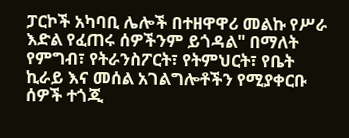ፓርኮች አካባቢ ሌሎች በተዘዋዋሪ መልኩ የሥራ እድል የፈጠሩ ሰዎችንም ይጎዳል" በማለት የምግብ፣ የትራንስፖርት፣ የትምህርት፣ የቤት ኪራይ እና መሰል አገልግሎቶችን የሚያቀርቡ ሰዎች ተጎጂ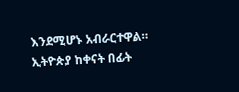እንደሚሆኑ አብራርተዋል።
ኢትዮጵያ ከቀናት በፊት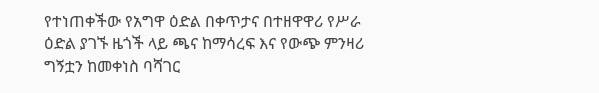የተነጠቀችው የአግዋ ዕድል በቀጥታና በተዘዋዋሪ የሥራ ዕድል ያገኙ ዜጎች ላይ ጫና ከማሳረፍ እና የውጭ ምንዛሪ ግኝቷን ከመቀነስ ባሻገር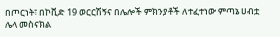በጦርነት፣ በኮቪድ 19 ወርርሽኝና በሌሎች ምክንያቶች ለተፈተነው ምጣኔ ሀብቷ ሌላ መስናክል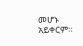መሆኑ አይቀርም።